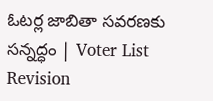ఓటర్ల జాబితా సవరణకు సన్నద్ధం | Voter List Revision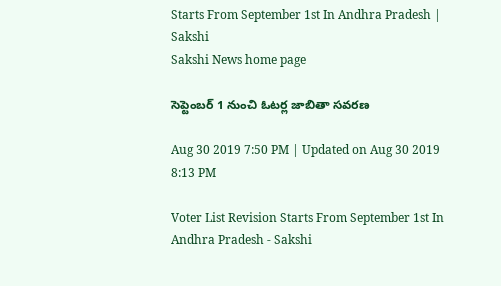Starts From September 1st In Andhra Pradesh | Sakshi
Sakshi News home page

సెప్టెంబర్‌ 1 నుంచి ఓటర్ల జాబితా సవరణ

Aug 30 2019 7:50 PM | Updated on Aug 30 2019 8:13 PM

Voter List Revision Starts From September 1st In Andhra Pradesh - Sakshi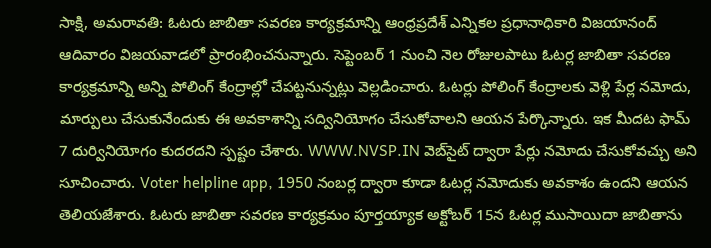సాక్షి, అమరావతి: ఓటరు జాబితా సవరణ కార్యక్రమాన్ని ఆంధ్రప్రదేశ్‌ ఎన్నికల ప్రధానాధికారి విజయానంద్‌ ఆదివారం విజయవాడలో ప్రారంభించనున్నారు. సెప్టెంబర్‌ 1 నుంచి నెల రోజులపాటు ఓటర్ల జాబితా సవరణ కార్యక్రమాన్ని అన్ని పోలింగ్‌ కేంద్రాల్లో చేపట్టనున్నట్లు వెల్లడించారు. ఓటర్లు పోలింగ్‌ కేంద్రాలకు వెళ్లి పేర్ల నమోదు, మార్పులు చేసుకునేందుకు ఈ అవకాశాన్ని సద్వినియోగం చేసుకోవాలని ఆయన పేర్కొన్నారు. ఇక మీదట ఫామ్‌ 7 దుర్వినియోగం కుదరదని స్పష్టం చేశారు. WWW.NVSP.IN వెబ్‌సైట్‌ ద్వారా పేర్లు నమోదు చేసుకోవచ్చు అని సూచించారు. Voter helpline app, 1950 నంబర్ల ద్వారా కూడా ఓటర్ల నమోదుకు అవకాశం ఉందని ఆయన  తెలియజేశారు. ఓటరు జాబితా సవరణ కార్యక్రమం పూర్తయ్యాక అక్టోబర్‌ 15న ఓటర్ల ముసాయిదా జాబితాను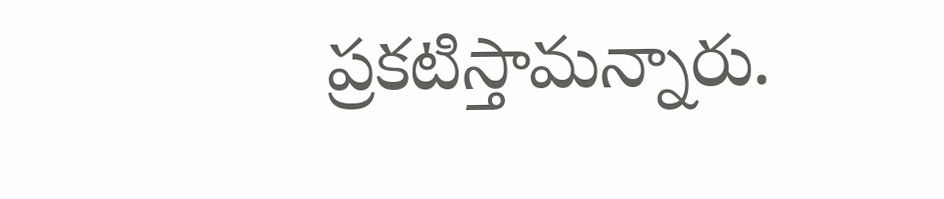ప్రకటిస్తామన్నారు.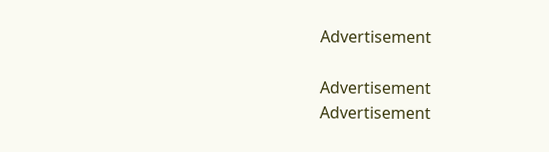Advertisement

Advertisement
Advertisement